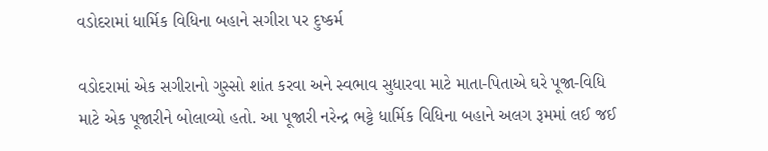વડોદરામાં ધાર્મિક વિધિના બહાને સગીરા પર દુષ્કર્મ

વડોદરામાં એક સગીરાનો ગુસ્સો શાંત કરવા અને સ્વભાવ સુધારવા માટે માતા-પિતાએ ઘરે પૂજા-વિધિ માટે એક પૂજારીને બોલાવ્યો હતો. આ પૂજારી નરેન્દ્ર ભટ્ટે ધાર્મિક વિધિના બહાને અલગ રૂમમાં લઈ જઈ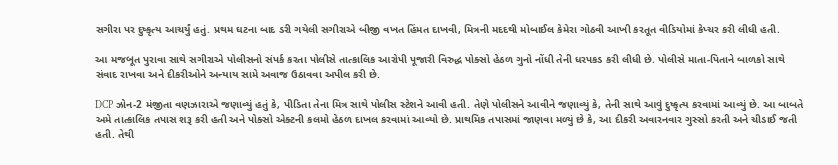સગીરા પર દુષ્કૃત્ય આચર્યું હતું. પ્રથમ ઘટના બાદ ડરી ગયેલી સગીરાએ બીજી વખત હિંમત દાખવી, મિત્રની મદદથી મોબાઈલ કેમેરા ગોઠવી આખી કરતૂત વીડિયોમાં કેપ્ચર કરી લીધી હતી.

આ મજબૂત પુરાવા સાથે સગીરાએ પોલીસનો સંપર્ક કરતા પોલીસે તાત્કાલિક આરોપી પૂજારી વિરુદ્ધ પોક્સો હેઠળ ગુનો નોંધી તેની ધરપકડ કરી લીધી છે. પોલીસે માતા-પિતાને બાળકો સાથે સંવાદ રાખવા અને દીકરીઓને અન્યાય સામે અવાજ ઉઠાવવા અપીલ કરી છે.

DCP ઝોન-2 મંજીતા વણઝારાએ જણાવ્યું હતું કે, પીડિતા તેના મિત્ર સાથે પોલીસ સ્ટેશને આવી હતી. તેણે પોલીસને આવીને જણાવ્યું કે, તેની સાથે આવું દુષ્કૃત્ય કરવામાં આવ્યું છે. આ બાબતે અમે તાત્કાલિક તપાસ શરૂ કરી હતી અને પોક્સો એક્ટની કલમો હેઠળ દાખલ કરવામાં આવ્યો છે. પ્રાથમિક તપાસમાં જાણવા મળ્યું છે કે, આ દીકરી અવારનવાર ગુસ્સો કરતી અને ચીડાઈ જતી હતી. તેથી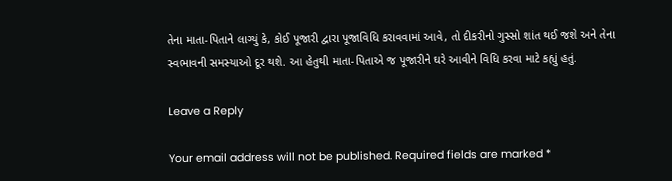તેના માતા-પિતાને લાગ્યું કે, કોઈ પૂજારી દ્વારા પૂજાવિધિ કરાવવામાં આવે, તો દીકરીનો ગુસ્સો શાંત થઈ જશે અને તેના સ્વભાવની સમસ્યાઓ દૂર થશે. આ હેતુથી માતા-પિતાએ જ પૂજારીને ઘરે આવીને વિધિ કરવા માટે કહ્યું હતું.

Leave a Reply

Your email address will not be published. Required fields are marked *